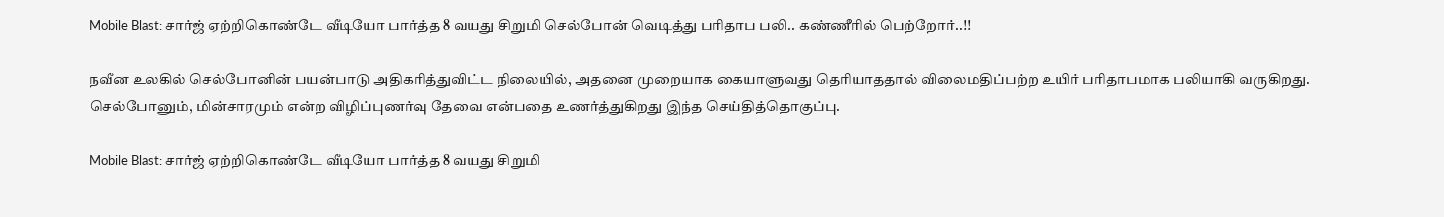Mobile Blast: சார்ஜ் ஏற்றிகொண்டே வீடியோ பார்த்த 8 வயது சிறுமி செல்போன் வெடித்து பரிதாப பலி.. கண்ணீரில் பெற்றோர்..!!

நவீன உலகில் செல்போனின் பயன்பாடு அதிகரித்துவிட்ட நிலையில், அதனை முறையாக கையாளுவது தெரியாததால் விலைமதிப்பற்ற உயிர் பரிதாபமாக பலியாகி வருகிறது. செல்போனும், மின்சாரமும் என்ற விழிப்புணர்வு தேவை என்பதை உணர்த்துகிறது இந்த செய்தித்தொகுப்பு.

Mobile Blast: சார்ஜ் ஏற்றிகொண்டே வீடியோ பார்த்த 8 வயது சிறுமி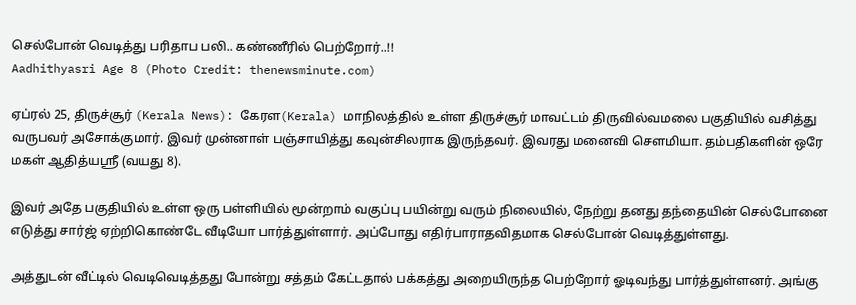செல்போன் வெடித்து பரிதாப பலி.. கண்ணீரில் பெற்றோர்..!!
Aadhithyasri Age 8 (Photo Credit: thenewsminute.com)

ஏப்ரல் 25, திருச்சூர் (Kerala News): கேரள(Kerala) மாநிலத்தில் உள்ள திருச்சூர் மாவட்டம் திருவில்வமலை பகுதியில் வசித்து வருபவர் அசோக்குமார். இவர் முன்னாள் பஞ்சாயித்து கவுன்சிலராக இருந்தவர். இவரது மனைவி சௌமியா. தம்பதிகளின் ஒரே மகள் ஆதித்யஸ்ரீ (வயது 8).

இவர் அதே பகுதியில் உள்ள ஒரு பள்ளியில் மூன்றாம் வகுப்பு பயின்று வரும் நிலையில், நேற்று தனது தந்தையின் செல்போனை எடுத்து சார்ஜ் ஏற்றிகொண்டே வீடியோ பார்த்துள்ளார். அப்போது எதிர்பாராதவிதமாக செல்போன் வெடித்துள்ளது.

அத்துடன் வீட்டில் வெடிவெடித்தது போன்று சத்தம் கேட்டதால் பக்கத்து அறையிருந்த பெற்றோர் ஓடிவந்து பார்த்துள்ளனர். அங்கு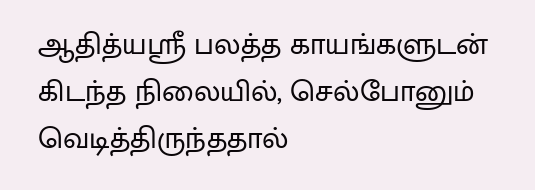ஆதித்யஸ்ரீ பலத்த காயங்களுடன் கிடந்த நிலையில், செல்போனும் வெடித்திருந்ததால்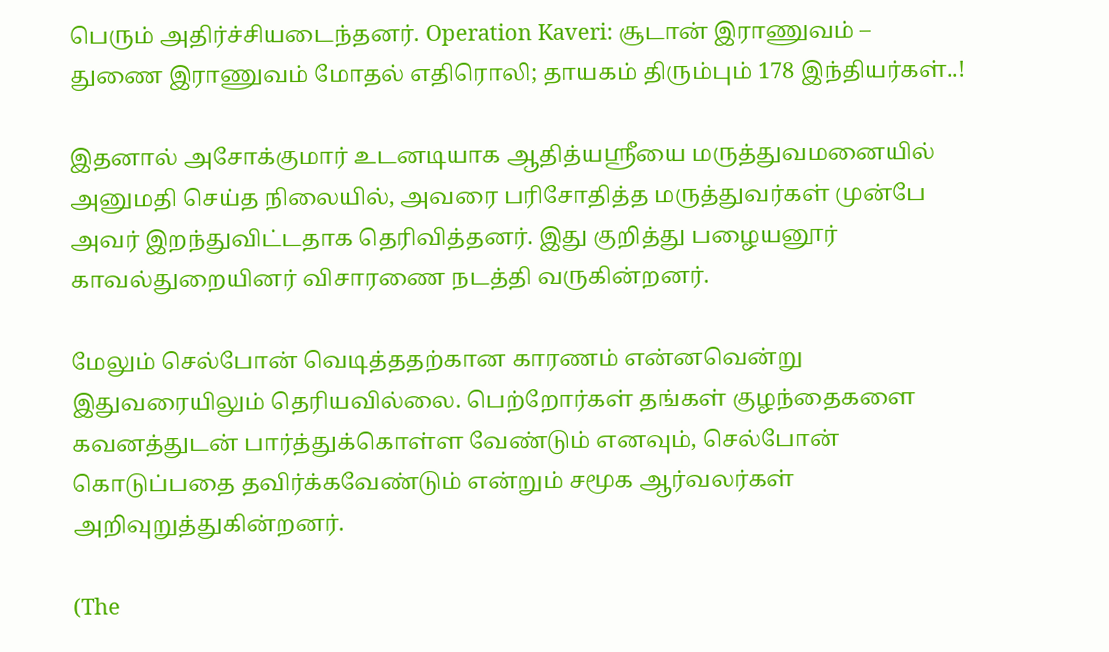பெரும் அதிர்ச்சியடைந்தனர். Operation Kaveri: சூடான் இராணுவம் – துணை இராணுவம் மோதல் எதிரொலி; தாயகம் திரும்பும் 178 இந்தியர்கள்..!

இதனால் அசோக்குமார் உடனடியாக ஆதித்யஸ்ரீயை மருத்துவமனையில் அனுமதி செய்த நிலையில், அவரை பரிசோதித்த மருத்துவர்கள் முன்பே அவர் இறந்துவிட்டதாக தெரிவித்தனர். இது குறித்து பழையனூர் காவல்துறையினர் விசாரணை நடத்தி வருகின்றனர்.

மேலும் செல்போன் வெடித்ததற்கான காரணம் என்னவென்று இதுவரையிலும் தெரியவில்லை. பெற்றோர்கள் தங்கள் குழந்தைகளை கவனத்துடன் பார்த்துக்கொள்ள வேண்டும் எனவும், செல்போன் கொடுப்பதை தவிர்க்கவேண்டும் என்றும் சமூக ஆர்வலர்கள் அறிவுறுத்துகின்றனர்.

(The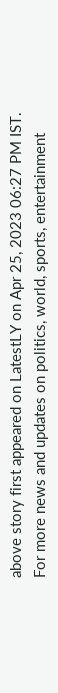above story first appeared on LatestLY on Apr 25, 2023 06:27 PM IST. For more news and updates on politics, world, sports, entertainment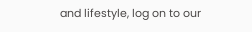and lifestyle, log on to our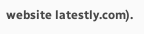website latestly.com).